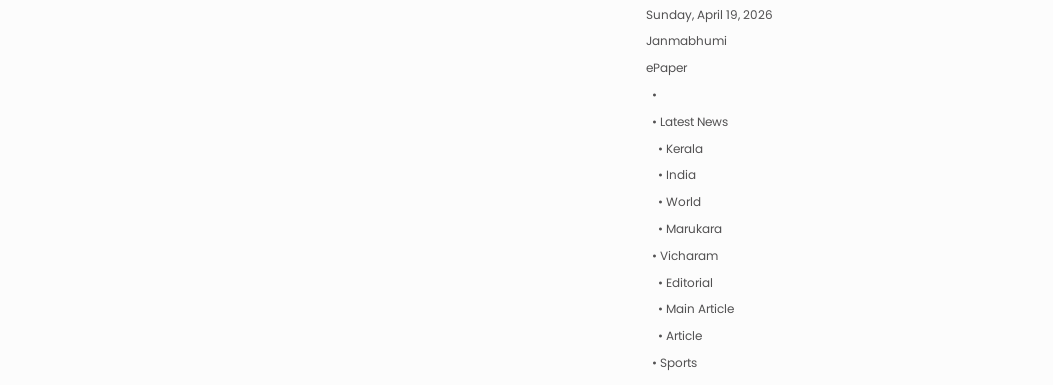Sunday, April 19, 2026
Janmabhumi
ePaper
  •
  • Latest News
    • Kerala
    • India
    • World
    • Marukara
  • Vicharam
    • Editorial
    • Main Article
    • Article
  • Sports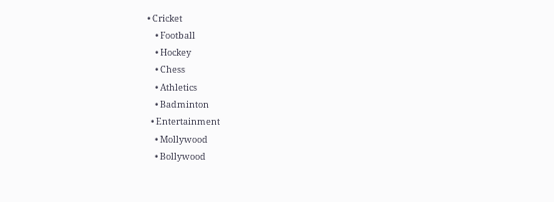• Cricket
    • Football
    • Hockey
    • Chess
    • Athletics
    • Badminton
  • Entertainment
    • Mollywood
    • Bollywood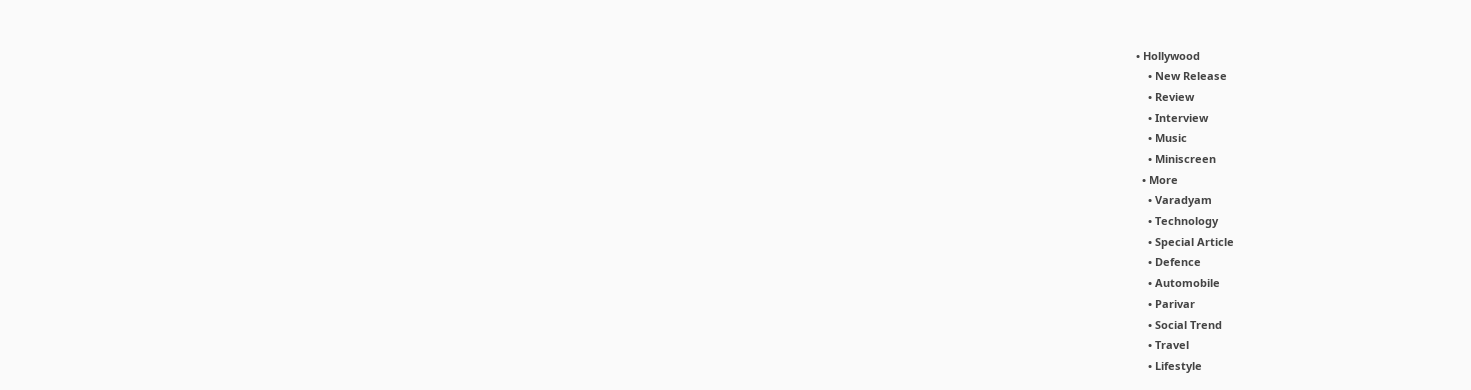• Hollywood
    • New Release
    • Review
    • Interview
    • Music
    • Miniscreen
  • More
    • Varadyam
    • Technology
    • Special Article
    • Defence
    • Automobile
    • Parivar
    • Social Trend
    • Travel
    • Lifestyle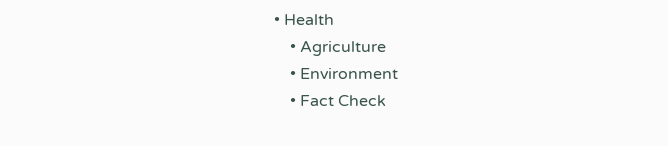• Health
    • Agriculture
    • Environment
    • Fact Check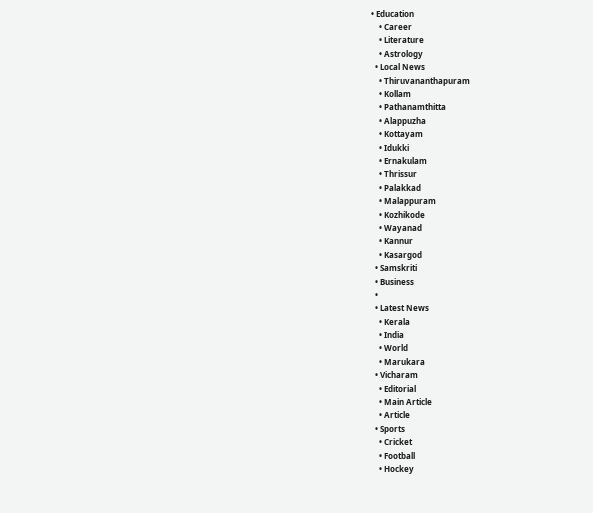• Education
    • Career
    • Literature
    • Astrology
  • Local News
    • Thiruvananthapuram
    • Kollam
    • Pathanamthitta
    • Alappuzha
    • Kottayam
    • Idukki
    • Ernakulam
    • Thrissur
    • Palakkad
    • Malappuram
    • Kozhikode
    • Wayanad
    • Kannur
    • Kasargod
  • Samskriti
  • Business
  •
  • Latest News
    • Kerala
    • India
    • World
    • Marukara
  • Vicharam
    • Editorial
    • Main Article
    • Article
  • Sports
    • Cricket
    • Football
    • Hockey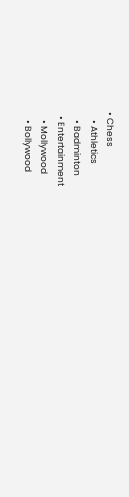• Chess
    • Athletics
    • Badminton
  • Entertainment
    • Mollywood
    • Bollywood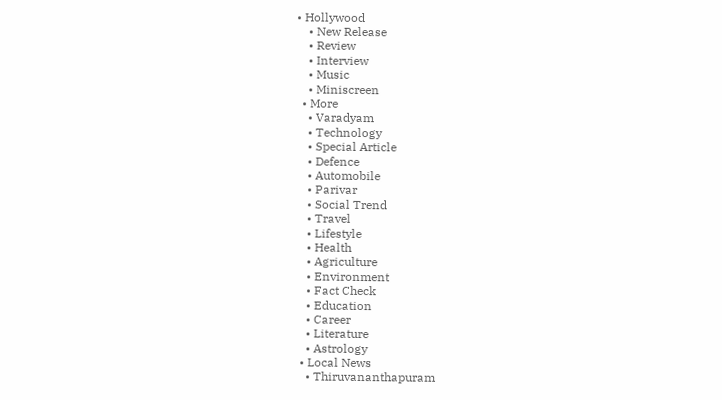• Hollywood
    • New Release
    • Review
    • Interview
    • Music
    • Miniscreen
  • More
    • Varadyam
    • Technology
    • Special Article
    • Defence
    • Automobile
    • Parivar
    • Social Trend
    • Travel
    • Lifestyle
    • Health
    • Agriculture
    • Environment
    • Fact Check
    • Education
    • Career
    • Literature
    • Astrology
  • Local News
    • Thiruvananthapuram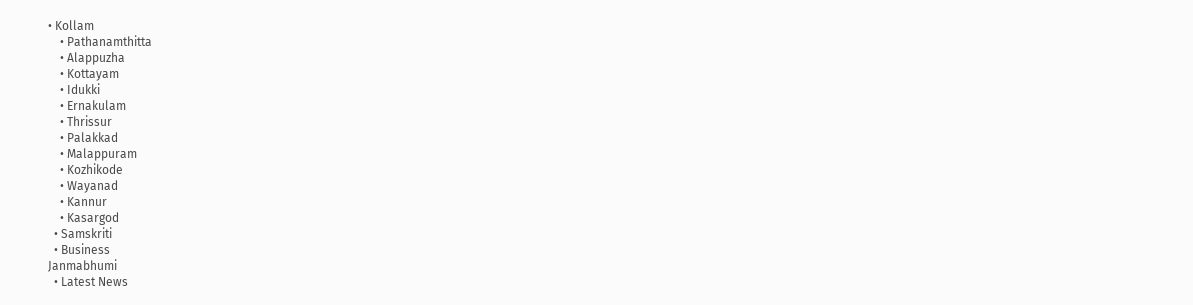• Kollam
    • Pathanamthitta
    • Alappuzha
    • Kottayam
    • Idukki
    • Ernakulam
    • Thrissur
    • Palakkad
    • Malappuram
    • Kozhikode
    • Wayanad
    • Kannur
    • Kasargod
  • Samskriti
  • Business
Janmabhumi
  • Latest News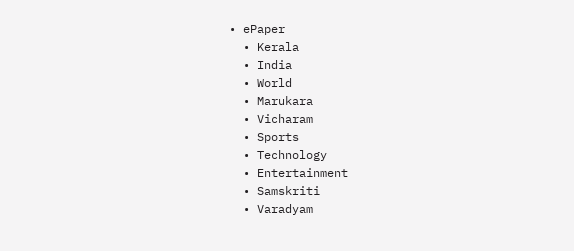• ePaper
  • Kerala
  • India
  • World
  • Marukara
  • Vicharam
  • Sports
  • Technology
  • Entertainment
  • Samskriti
  • Varadyam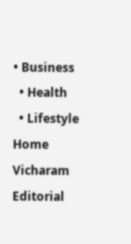• Business
  • Health
  • Lifestyle
Home Vicharam Editorial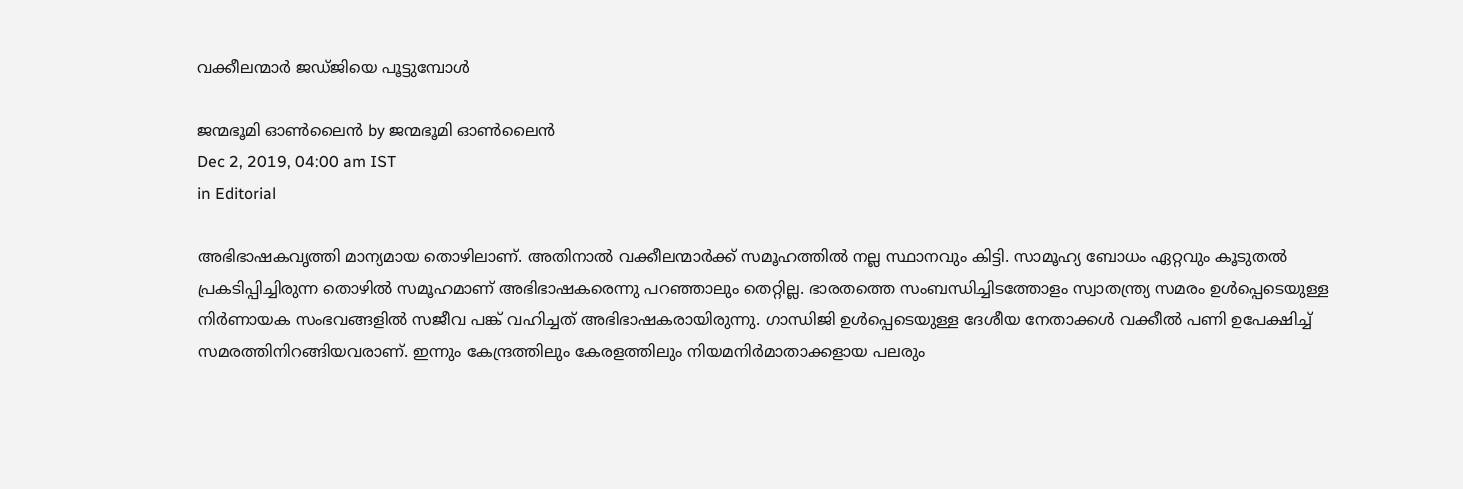വക്കീലന്മാര്‍ ജഡ്ജിയെ പൂട്ടുമ്പോള്‍

ജന്മഭൂമി ഓണ്‍ലൈന്‍ by ജന്മഭൂമി ഓണ്‍ലൈന്‍
Dec 2, 2019, 04:00 am IST
in Editorial

അഭിഭാഷകവൃത്തി മാന്യമായ തൊഴിലാണ്. അതിനാല്‍ വക്കീലന്മാര്‍ക്ക് സമൂഹത്തില്‍ നല്ല സ്ഥാനവും കിട്ടി. സാമൂഹ്യ ബോധം ഏറ്റവും കൂടുതല്‍ പ്രകടിപ്പിച്ചിരുന്ന തൊഴില്‍ സമൂഹമാണ് അഭിഭാഷകരെന്നു പറഞ്ഞാലും തെറ്റില്ല. ഭാരതത്തെ സംബന്ധിച്ചിടത്തോളം സ്വാതന്ത്ര്യ സമരം ഉള്‍പ്പെടെയുള്ള നിര്‍ണായക സംഭവങ്ങളില്‍ സജീവ പങ്ക് വഹിച്ചത് അഭിഭാഷകരായിരുന്നു. ഗാന്ധിജി ഉള്‍പ്പെടെയുള്ള ദേശീയ നേതാക്കള്‍ വക്കീല്‍ പണി ഉപേക്ഷിച്ച് സമരത്തിനിറങ്ങിയവരാണ്. ഇന്നും കേന്ദ്രത്തിലും കേരളത്തിലും നിയമനിര്‍മാതാക്കളായ പലരും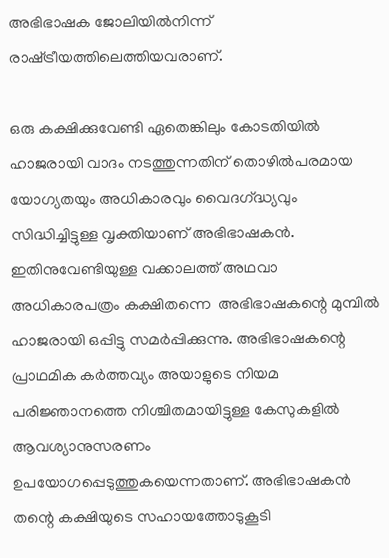അഭിഭാഷക ജോലിയില്‍നിന്ന് രാഷ്‌ട്രീയത്തിലെത്തിയവരാണ്.

ഒരു കക്ഷിക്കുവേണ്ടി ഏതെങ്കിലും കോടതിയില്‍ ഹാജരായി വാദം നടത്തുന്നതിന് തൊഴില്‍പരമായ യോഗ്യതയും അധികാരവും വൈദഗ്‌ദ്ധ്യവും സിദ്ധിച്ചിട്ടുള്ള വൃക്തിയാണ് അഭിഭാഷകന്‍. ഇതിനുവേണ്ടിയുള്ള വക്കാലത്ത് അഥവാ അധികാരപത്രം കക്ഷിതന്നെ  അഭിഭാഷകന്റെ മുമ്പില്‍ ഹാജരായി ഒപ്പിട്ടു സമര്‍പ്പിക്കുന്നു. അഭിഭാഷകന്റെ പ്രാഥമിക കര്‍ത്തവ്യം അയാളുടെ നിയമ പരിജ്ഞാനത്തെ നിശ്ചിതമായിട്ടുള്ള കേസുകളില്‍ ആവശ്യാനുസരണം ഉപയോഗപ്പെടുത്തുകയെന്നതാണ്. അഭിഭാഷകന്‍ തന്റെ കക്ഷിയുടെ സഹായത്തോടുകൂടി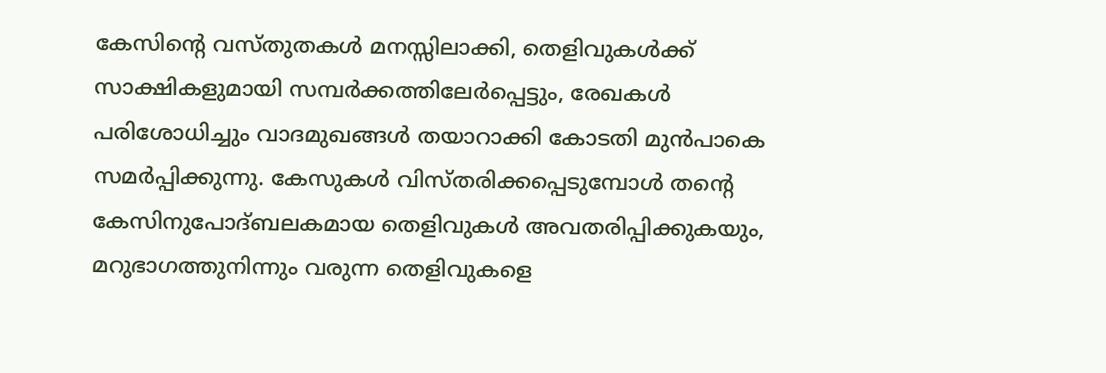കേസിന്റെ വസ്തുതകള്‍ മനസ്സിലാക്കി, തെളിവുകള്‍ക്ക് സാക്ഷികളുമായി സമ്പര്‍ക്കത്തിലേര്‍പ്പെട്ടും, രേഖകള്‍ പരിശോധിച്ചും വാദമുഖങ്ങള്‍ തയാറാക്കി കോടതി മുന്‍പാകെ സമര്‍പ്പിക്കുന്നു. കേസുകള്‍ വിസ്തരിക്കപ്പെടുമ്പോള്‍ തന്റെ കേസിനുപോദ്ബലകമായ തെളിവുകള്‍ അവതരിപ്പിക്കുകയും, മറുഭാഗത്തുനിന്നും വരുന്ന തെളിവുകളെ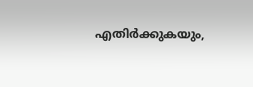എതിര്‍ക്കുകയും,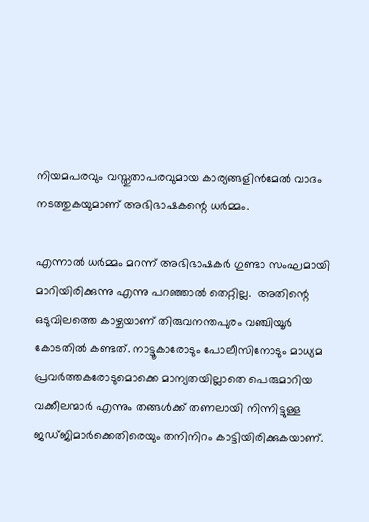നിയമപരവും വസ്തുതാപരവുമായ കാര്യങ്ങളിന്‍മേല്‍ വാദം നടത്തുകയുമാണ് അഭിഭാഷകന്റെ ധര്‍മ്മം.

എന്നാല്‍ ധര്‍മ്മം മറന്ന് അഭിഭാഷകര്‍ ഗുണ്ടാ സംഘമായി മാറിയിരിക്കുന്നു എന്നു പറഞ്ഞാല്‍ തെറ്റില്ല.  അതിന്റെ ഒടുവിലത്തെ കാഴ്ചയാണ് തിരുവനന്തപുരം വഞ്ചിയൂര്‍ കോടതില്‍ കണ്ടത്. നാട്ടൂകാരോടും പോലീസിനോടും മാധ്യമ പ്രവര്‍ത്തകരോടുമൊക്കെ മാന്യതയില്ലാതെ പെരുമാറിയ വക്കീലന്മാര്‍ എന്നും തങ്ങള്‍ക്ക് തണലായി നിന്നിട്ടുള്ള ജഡ്ജിമാര്‍ക്കെതിരെയും തനിനിറം കാട്ടിയിരിക്കുകയാണ്.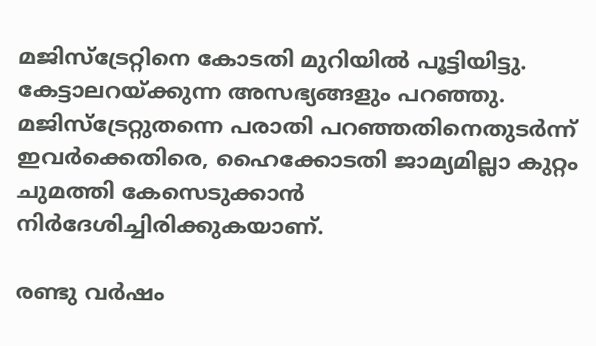മജിസ്‌ട്രേറ്റിനെ കോടതി മുറിയില്‍ പൂട്ടിയിട്ടു. കേട്ടാലറയ്‌ക്കുന്ന അസഭ്യങ്ങളും പറഞ്ഞു. മജിസ്‌ട്രേറ്റുതന്നെ പരാതി പറഞ്ഞതിനെതുടര്‍ന്ന് ഇവര്‍ക്കെതിരെ, ഹൈക്കോടതി ജാമ്യമില്ലാ കുറ്റം ചുമത്തി കേസെടുക്കാന്‍ നിര്‍ദേശിച്ചിരിക്കുകയാണ്.

രണ്ടു വര്‍ഷം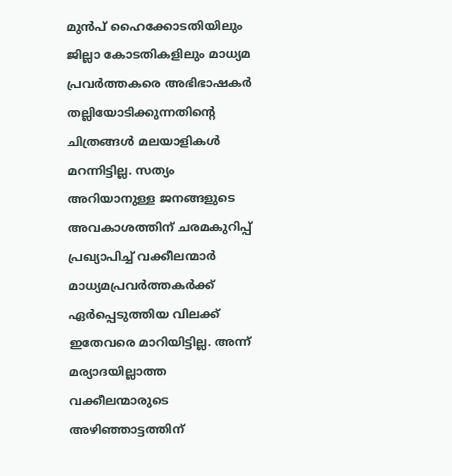മുന്‍പ് ഹൈക്കോടതിയിലും ജില്ലാ കോടതികളിലും മാധ്യമ പ്രവര്‍ത്തകരെ അഭിഭാഷകര്‍ തല്ലിയോടിക്കുന്നതിന്റെ ചിത്രങ്ങള്‍ മലയാളികള്‍ മറന്നിട്ടില്ല. സത്യം അറിയാനുള്ള ജനങ്ങളുടെ അവകാശത്തിന് ചരമകുറിപ്പ് പ്രഖ്യാപിച്ച് വക്കീലന്മാര്‍ മാധ്യമപ്രവര്‍ത്തകര്‍ക്ക് ഏര്‍പ്പെടുത്തിയ വിലക്ക് ഇതേവരെ മാറിയിട്ടില്ല. അന്ന് മര്യാദയില്ലാത്ത വക്കീലന്മാരുടെ അഴിഞ്ഞാട്ടത്തിന്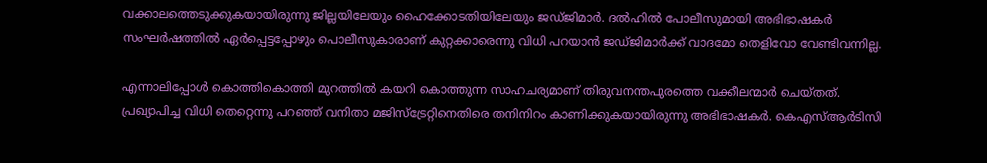വക്കാലത്തെടുക്കുകയായിരുന്നു ജില്ലയിലേയും ഹൈക്കോടതിയിലേയും ജഡ്ജിമാര്‍. ദല്‍ഹില്‍ പോലീസുമായി അഭിഭാഷകര്‍ സംഘര്‍ഷത്തില്‍ ഏര്‍പ്പെട്ടപ്പോഴും പൊലീസുകാരാണ് കുറ്റക്കാരെന്നു വിധി പറയാന്‍ ജഡ്ജിമാര്‍ക്ക് വാദമോ തെളിവോ വേണ്ടിവന്നില്ല.

എന്നാലിപ്പോള്‍ കൊത്തികൊത്തി മുറത്തില്‍ കയറി കൊത്തുന്ന സാഹചര്യമാണ് തിരുവനന്തപുരത്തെ വക്കീലന്മാര്‍ ചെയ്തത്. പ്രഖ്യാപിച്ച വിധി തെറ്റെന്നു പറഞ്ഞ് വനിതാ മജിസ്‌ട്രേറ്റിനെതിരെ തനിനിറം കാണിക്കുകയായിരുന്നു അഭിഭാഷകര്‍. കെഎസ്ആര്‍ടിസി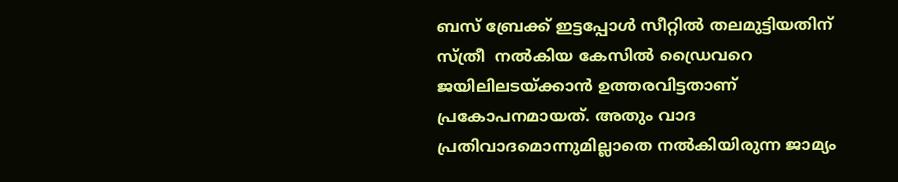ബസ് ബ്രേക്ക് ഇട്ടപ്പോള്‍ സീറ്റില്‍ തലമുട്ടിയതിന് സ്ത്രീ  നല്‍കിയ കേസില്‍ ഡ്രൈവറെ ജയിലിലടയ്‌ക്കാന്‍ ഉത്തരവിട്ടതാണ് പ്രകോപനമായത്. അതും വാദ പ്രതിവാദമൊന്നുമില്ലാതെ നല്‍കിയിരുന്ന ജാമ്യം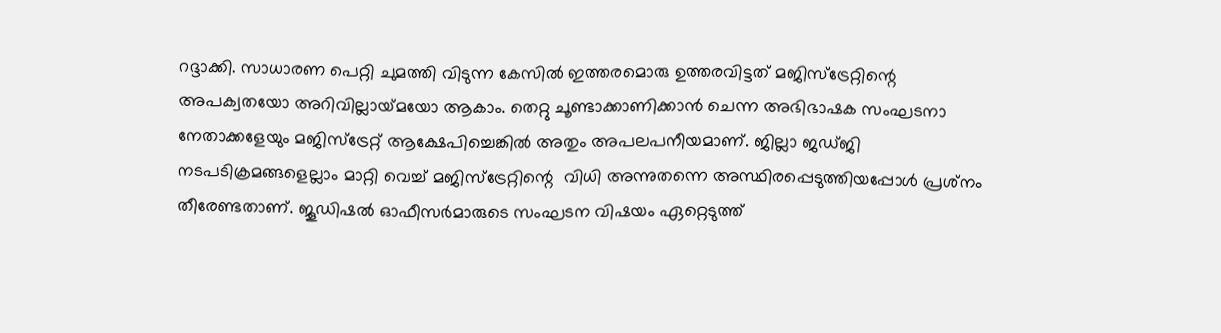റദ്ദാക്കി. സാധാരണ പെറ്റി ചുമത്തി വിടുന്ന കേസില്‍ ഇത്തരമൊരു ഉത്തരവിട്ടത് മജിസ്‌ട്രേറ്റിന്റെ അപക്വതയോ അറിവില്ലായ്‌മയോ ആകാം. തെറ്റു ചൂണ്ടാക്കാണിക്കാന്‍ ചെന്ന അഭിഭാഷക സംഘടനാ നേതാക്കളേയും മജിസ്‌ട്രേറ്റ് ആക്ഷേപിച്ചെങ്കില്‍ അതും അപലപനീയമാണ്. ജില്ലാ ജഡ്ജി നടപടിക്രമങ്ങളെല്ലാം മാറ്റി വെച്ച് മജിസ്‌ട്രേറ്റിന്റെ  വിധി അന്നുതന്നെ അസ്ഥിരപ്പെടുത്തിയപ്പോള്‍ പ്രശ്‌നം തീരേണ്ടതാണ്. ജൂഡിഷല്‍ ഓഫീസര്‍മാരുടെ സംഘടന വിഷയം ഏറ്റെടുത്ത്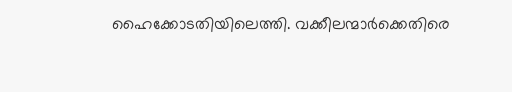ഹൈക്കോടതിയിലെത്തി. വക്കീലന്മാര്‍ക്കെതിരെ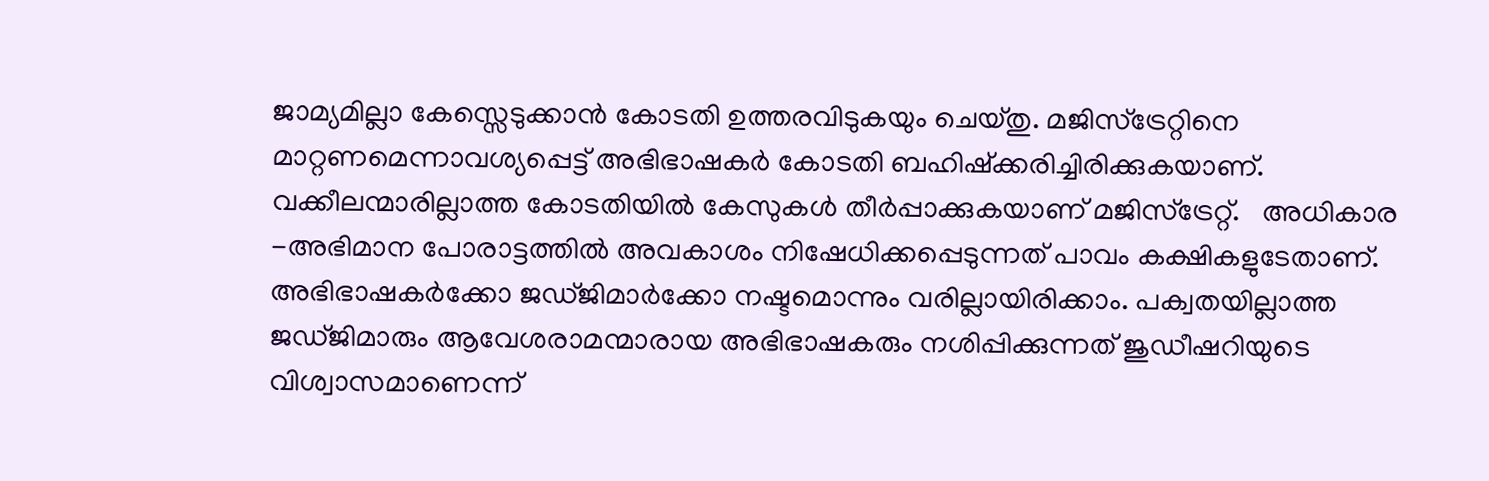ജാമ്യമില്ലാ കേസ്സെടുക്കാന്‍ കോടതി ഉത്തരവിടുകയും ചെയ്തു. മജിസ്‌ട്രേറ്റിനെ മാറ്റണമെന്നാവശ്യപ്പെട്ട് അഭിഭാഷകര്‍ കോടതി ബഹിഷ്‌ക്കരിച്ചിരിക്കുകയാണ്. വക്കീലന്മാരില്ലാത്ത കോടതിയില്‍ കേസുകള്‍ തീര്‍പ്പാക്കുകയാണ് മജിസ്‌ട്രേറ്റ്.   അധികാര -അഭിമാന പോരാട്ടത്തില്‍ അവകാശം നിഷേധിക്കപ്പെടുന്നത് പാവം കക്ഷികളുടേതാണ്. അഭിഭാഷകര്‍ക്കോ ജഡ്ജിമാര്‍ക്കോ നഷ്ടമൊന്നും വരില്ലായിരിക്കാം. പക്വതയില്ലാത്ത ജഡ്ജിമാരും ആവേശരാമന്മാരായ അഭിഭാഷകരും നശിപ്പിക്കുന്നത് ജുഡീഷറിയുടെ വിശ്വാസമാണെന്ന്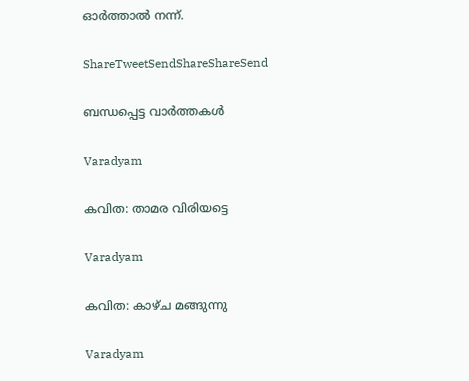ഓര്‍ത്താല്‍ നന്ന്.

ShareTweetSendShareShareSend

ബന്ധപ്പെട്ട വാര്‍ത്തകള്‍

Varadyam

കവിത: താമര വിരിയട്ടെ

Varadyam

കവിത: കാഴ്ച മങ്ങുന്നു

Varadyam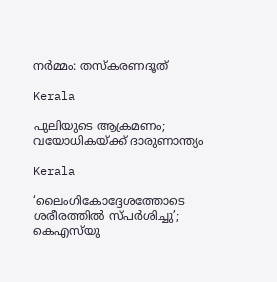നര്‍മ്മം: തസ്‌കരണദൂത്

Kerala

പുലിയുടെ ആക്രമണം; വയോധികയ്‌ക്ക് ദാരുണാന്ത്യം

Kerala

‘ലൈംഗികോദ്ദേശത്തോടെ ശരീരത്തില്‍ സ്പര്‍ശിച്ചു’; കെഎസ്‍യു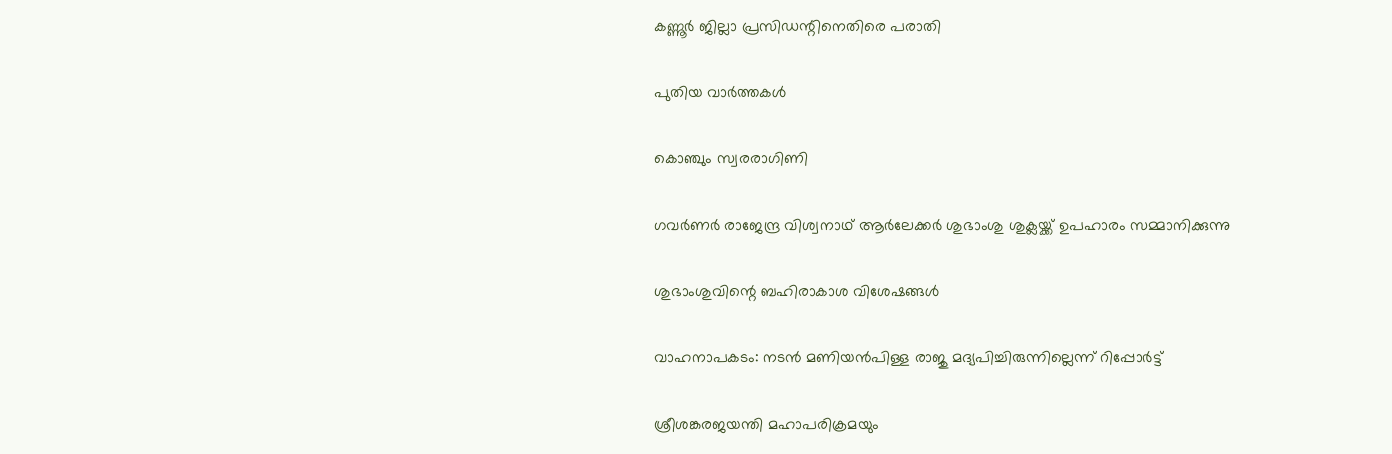കണ്ണൂർ ജില്ലാ പ്രസിഡന്റിനെതിരെ പരാതി

പുതിയ വാര്‍ത്തകള്‍

കൊഞ്ചും സ്വരരാഗിണി

ഗവര്‍ണര്‍ രാജേന്ദ്ര വിശ്വനാഥ് ആര്‍ലേക്കര്‍ ശുഭാംശു ശുക്ലയ്ക്ക് ഉപഹാരം സമ്മാനിക്കുന്നു

ശുഭാംശുവിന്റെ ബഹിരാകാശ വിശേഷങ്ങള്‍

വാഹനാപകടം: നടൻ മണിയൻപിള്ള രാജു മദ്യപിച്ചിരുന്നില്ലെന്ന് റിപ്പോർട്ട്

ശ്രീശങ്കരജയന്തി മഹാപരിക്രമയും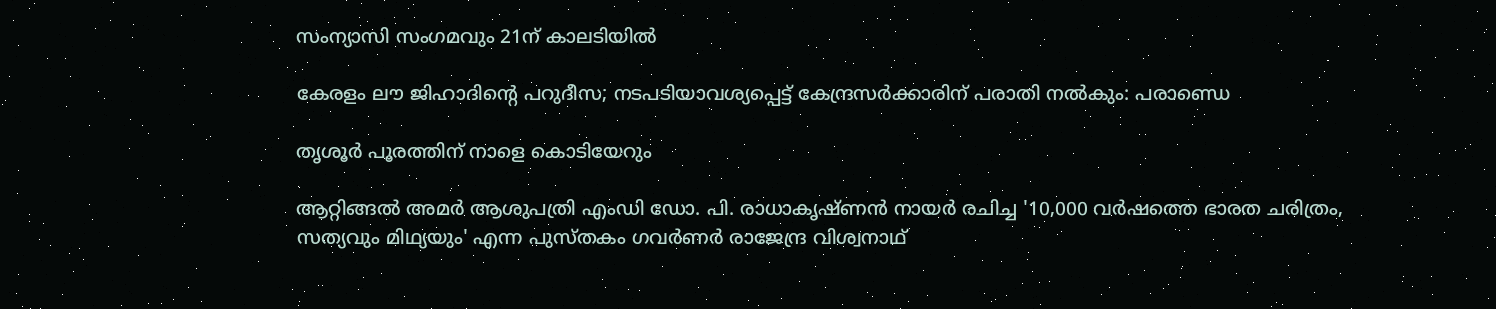സംന്യാസി സംഗമവും 21ന് കാലടിയില്‍

കേരളം ലൗ ജിഹാദിന്റെ പറുദീസ; നടപടിയാവശ്യപ്പെട്ട് കേന്ദ്രസര്‍ക്കാരിന് പരാതി നല്‍കും: പരാണ്ഡെ

തൃശൂര്‍ പൂരത്തിന് നാളെ കൊടിയേറും

ആറ്റിങ്ങല്‍ അമര്‍ ആശുപത്രി എംഡി ഡോ. പി. രാധാകൃഷ്ണന്‍ നായര്‍ രചിച്ച '10,000 വര്‍ഷത്തെ ഭാരത ചരിത്രം, സത്യവും മിഥ്യയും' എന്ന പുസ്തകം ഗവര്‍ണര്‍ രാജേന്ദ്ര വിശ്വനാഥ്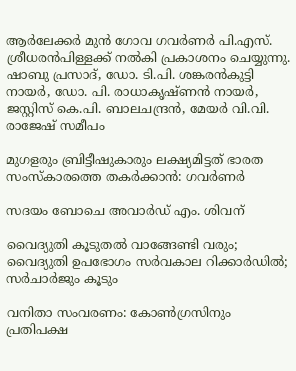ആര്‍ലേക്കര്‍ മുന്‍ ഗോവ ഗവര്‍ണര്‍ പി.എസ്. ശ്രീധരന്‍പിള്ളക്ക് നല്‍കി പ്രകാശനം ചെയ്യുന്നു. ഷാബു പ്രസാദ്, ഡോ. ടി.പി. ശങ്കരന്‍കുട്ടി നായര്‍, ഡോ. പി. രാധാകൃഷ്ണന്‍ നായര്‍, ജസ്റ്റിസ് കെ.പി. ബാലചന്ദ്രന്‍, മേയര്‍ വി.വി. രാജേഷ് സമീപം

മുഗളരും ബ്രിട്ടീഷുകാരും ലക്ഷ്യമിട്ടത് ഭാരത സംസ്‌കാരത്തെ തകര്‍ക്കാന്‍: ഗവര്‍ണര്‍

സദയം ബോചെ അവാര്‍ഡ് എം. ശിവന്

വൈദ്യുതി കൂടുതല്‍ വാങ്ങേണ്ടി വരും; വൈദ്യുതി ഉപഭോഗം സര്‍വകാല റിക്കാര്‍ഡില്‍; സര്‍ചാര്‍ജും കൂടും

വനിതാ സംവരണം: കോണ്‍ഗ്രസിനും പ്രതിപക്ഷ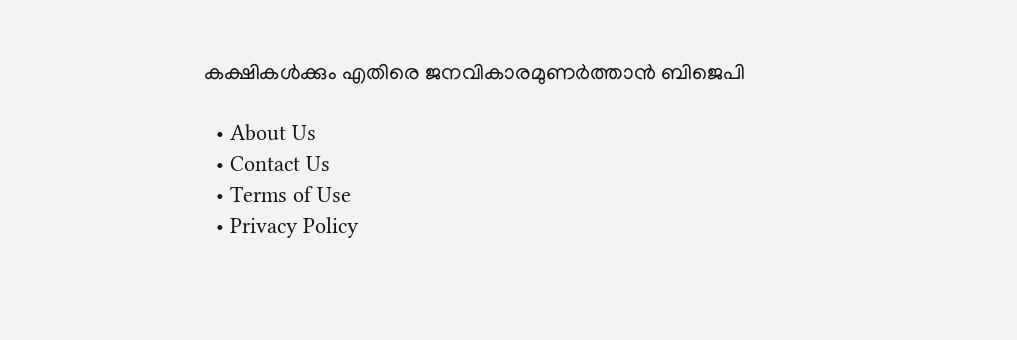കക്ഷികള്‍ക്കും എതിരെ ജനവികാരമുണര്‍ത്താന്‍ ബിജെപി

  • About Us
  • Contact Us
  • Terms of Use
  • Privacy Policy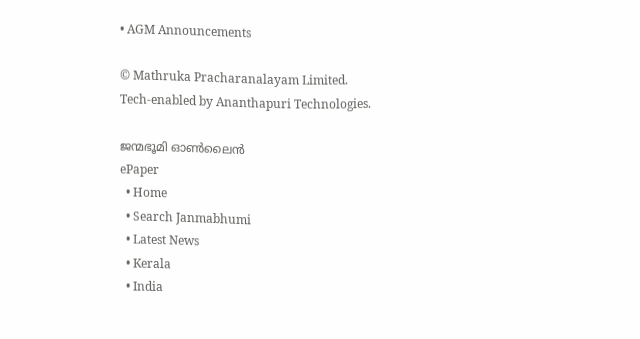• AGM Announcements

© Mathruka Pracharanalayam Limited.
Tech-enabled by Ananthapuri Technologies.

ജന്മഭൂമി ഓണ്‍ലൈന്‍
ePaper
  • Home
  • Search Janmabhumi
  • Latest News
  • Kerala
  • India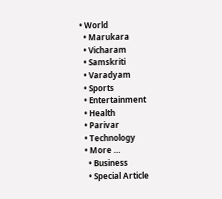• World
  • Marukara
  • Vicharam
  • Samskriti
  • Varadyam
  • Sports
  • Entertainment
  • Health
  • Parivar
  • Technology
  • More …
    • Business
    • Special Article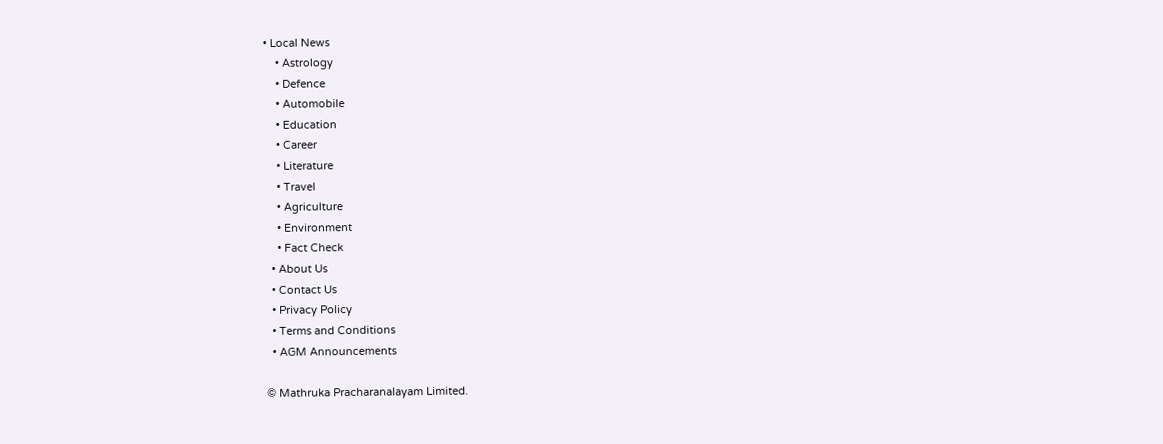• Local News
    • Astrology
    • Defence
    • Automobile
    • Education
    • Career
    • Literature
    • Travel
    • Agriculture
    • Environment
    • Fact Check
  • About Us
  • Contact Us
  • Privacy Policy
  • Terms and Conditions
  • AGM Announcements

© Mathruka Pracharanalayam Limited.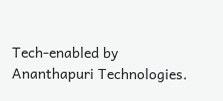Tech-enabled by Ananthapuri Technologies.